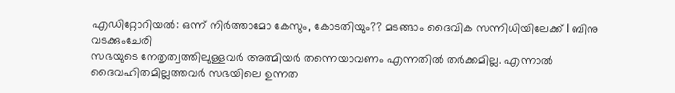എഡിറ്റോറിയൽ: ഒന്ന് നിർത്താമോ കേസും, കോടതിയും?? മടങ്ങാം ദൈവിക സന്നിധിയിലേക്ക് l ബിനു വടക്കുംചേരി
സഭയുടെ നേതൃത്വത്തിലുള്ളവർ അത്മിയർ തന്നെയാവണം എന്നതിൽ തർക്കമില്ല. എന്നാൽ ദൈവഹിതമില്ലത്തവർ സഭയിലെ ഉന്നത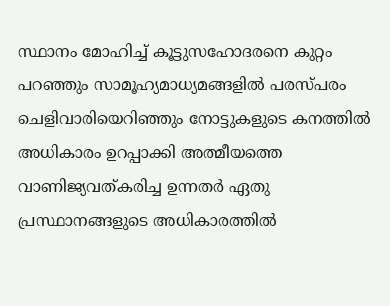സ്ഥാനം മോഹിച്ച് കൂട്ടുസഹോദരനെ കുറ്റം പറഞ്ഞും സാമൂഹ്യമാധ്യമങ്ങളിൽ പരസ്പരം ചെളിവാരിയെറിഞ്ഞും നോട്ടുകളുടെ കനത്തിൽ അധികാരം ഉറപ്പാക്കി അത്മീയത്തെ വാണിജ്യവത്കരിച്ച ഉന്നതർ ഏതു പ്രസ്ഥാനങ്ങളുടെ അധികാരത്തിൽ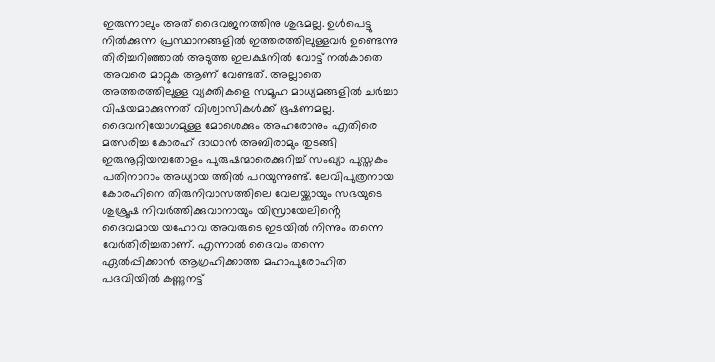ഇരുന്നാലും അത് ദൈവജനത്തിനു ശുഭമല്ല. ഉൾപെട്ടു നിൽക്കുന്ന പ്രസ്ഥാനങ്ങളിൽ ഇത്തരത്തിലുള്ളവർ ഉണ്ടെന്നു തിരിച്ചറിഞ്ഞാൽ അടുത്ത ഇലക്ഷനിൽ വോട്ട് നൽകാതെ അവരെ മാറ്റുക ആണ് വേണ്ടത്. അല്ലാതെ അത്തരത്തിലുള്ള വ്യക്തികളെ സമൂഹ മാധ്യമങ്ങളിൽ ചർച്ചാ വിഷയമാക്കുന്നത് വിശ്വാസികൾക്ക് ഭൂഷണമല്ല.
ദൈവനിയോഗമുള്ള മോശെക്കും അഹരോനും എതിരെ മത്സരിച്ച കോരഹ് ദാഥാൻ അബിരാമും തുടങ്ങി ഇരുനൂറ്റിയമ്പതോളം പുരുഷന്മാരെക്കുറിച്ച് സംഖ്യാ പുസ്തകം പതിനാറാം അധ്യായ ത്തിൽ പറയുന്നുണ്ട്. ലേവിപുത്രനായ കോരഹിനെ തിരുനിവാസത്തിലെ വേലയ്ക്കായും സഭയുടെ ശുശ്രൂഷ നിവർത്തിക്കുവാനായും യിസ്രായേലിൻ്റെ ദൈവമായ യഹോവ അവരുടെ ഇടയിൽ നിന്നും തന്നെ വേർതിരിച്ചതാണ്. എന്നാൽ ദൈവം തന്നെ ഏൽപ്പിക്കാൻ ആഗ്രഹിക്കാത്ത മഹാപുരോഹിത പദവിയിൽ കണ്ണുനട്ട്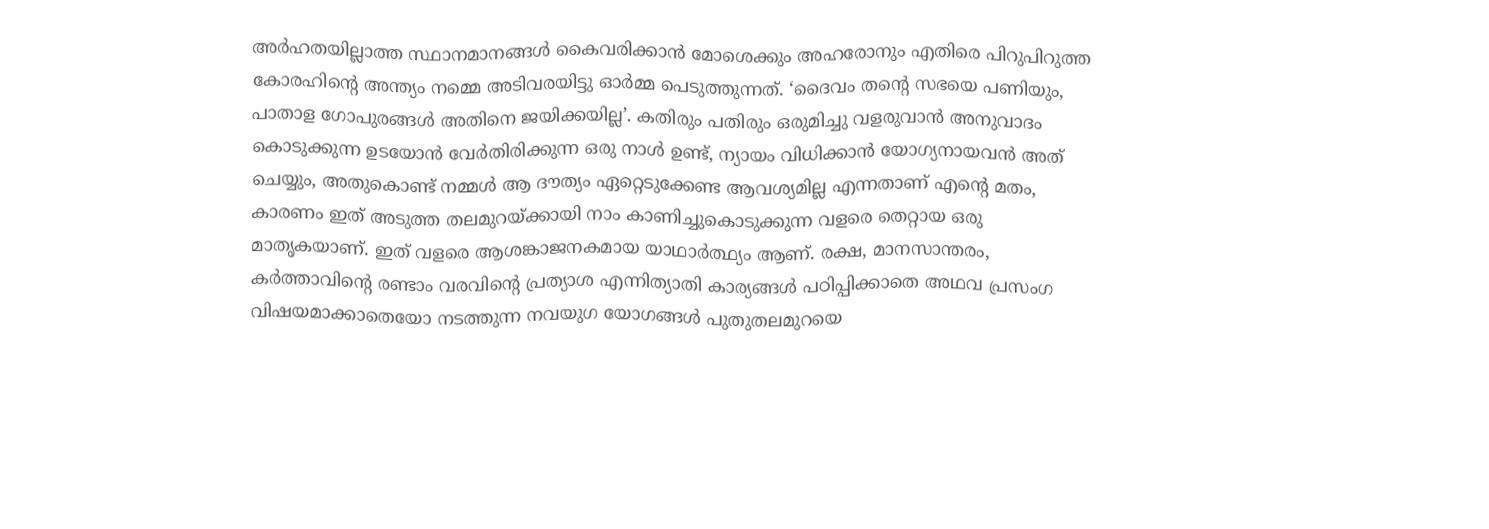അർഹതയില്ലാത്ത സ്ഥാനമാനങ്ങൾ കൈവരിക്കാൻ മോശെക്കും അഹരോനും എതിരെ പിറുപിറുത്ത കോരഹിന്റെ അന്ത്യം നമ്മെ അടിവരയിട്ടു ഓർമ്മ പെടുത്തുന്നത്. ‘ദൈവം തന്റെ സഭയെ പണിയും, പാതാള ഗോപുരങ്ങൾ അതിനെ ജയിക്കയില്ല’. കതിരും പതിരും ഒരുമിച്ചു വളരുവാൻ അനുവാദം കൊടുക്കുന്ന ഉടയോൻ വേർതിരിക്കുന്ന ഒരു നാൾ ഉണ്ട്, ന്യായം വിധിക്കാൻ യോഗ്യനായവൻ അത് ചെയ്യും, അതുകൊണ്ട് നമ്മൾ ആ ദൗത്യം ഏറ്റെടുക്കേണ്ട ആവശ്യമില്ല എന്നതാണ് എൻ്റെ മതം, കാരണം ഇത് അടുത്ത തലമുറയ്ക്കായി നാം കാണിച്ചുകൊടുക്കുന്ന വളരെ തെറ്റായ ഒരു മാതൃകയാണ്. ഇത് വളരെ ആശങ്കാജനകമായ യാഥാർത്ഥ്യം ആണ്. രക്ഷ, മാനസാന്തരം, കർത്താവിന്റെ രണ്ടാം വരവിന്റെ പ്രത്യാശ എന്നിത്യാതി കാര്യങ്ങൾ പഠിപ്പിക്കാതെ അഥവ പ്രസംഗ വിഷയമാക്കാതെയോ നടത്തുന്ന നവയുഗ യോഗങ്ങൾ പുതുതലമുറയെ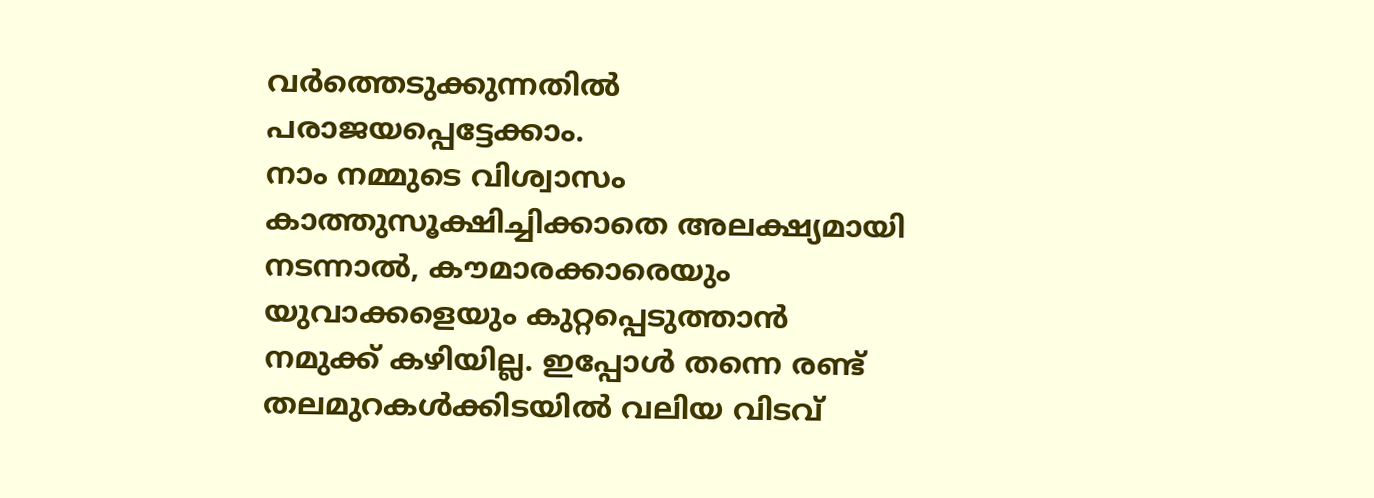വർത്തെടുക്കുന്നതിൽ പരാജയപ്പെട്ടേക്കാം.
നാം നമ്മുടെ വിശ്വാസം കാത്തുസൂക്ഷിച്ചിക്കാതെ അലക്ഷ്യമായി നടന്നാൽ, കൗമാരക്കാരെയും യുവാക്കളെയും കുറ്റപ്പെടുത്താൻ നമുക്ക് കഴിയില്ല. ഇപ്പോൾ തന്നെ രണ്ട് തലമുറകൾക്കിടയിൽ വലിയ വിടവ്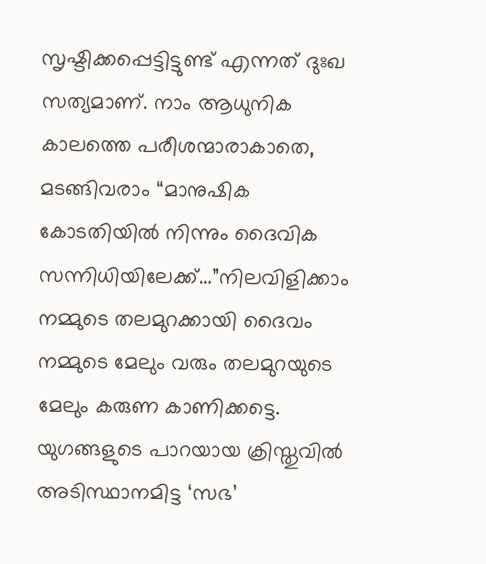സൃഷ്ടിക്കപ്പെട്ടിട്ടുണ്ട് എന്നത് ദുഃഖ സത്യമാണ്. നാം ആധുനിക കാലത്തെ പരീശന്മാരാകാതെ, മടങ്ങിവരാം “മാനുഷിക കോടതിയിൽ നിന്നും ദൈവിക സന്നിധിയിലേക്ക്…”നിലവിളിക്കാം നമ്മുടെ തലമുറക്കായി ദൈവം നമ്മുടെ മേലും വരും തലമുറയുടെ മേലും കരുണ കാണിക്കട്ടെ.
യുഗങ്ങളുടെ പാറയായ ക്രിസ്തുവിൽ അടിസ്ഥാനമിട്ട ‘സഭ’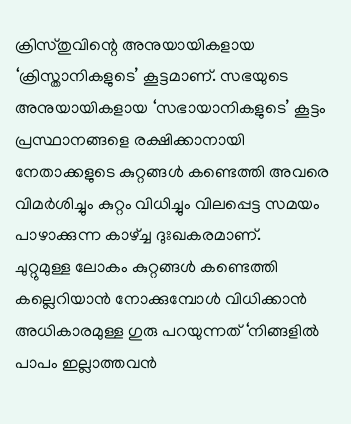ക്രിസ്തുവിന്റെ അനുയായികളായ ‘ക്രിസ്താനികളുടെ’ കൂട്ടമാണ്. സഭയുടെ അനുയായികളായ ‘സഭായാനികളുടെ’ കൂട്ടം പ്രസ്ഥാനങ്ങളെ രക്ഷിക്കാനായി നേതാക്കളുടെ കുറ്റങ്ങൾ കണ്ടെത്തി അവരെ വിമർശിച്ചും കുറ്റം വിധിച്ചും വിലപ്പെട്ട സമയം പാഴാക്കുന്ന കാഴ്ച്ച ദുഃഖകരമാണ്.
ചുറ്റുമുള്ള ലോകം കുറ്റങ്ങൾ കണ്ടെത്തി കല്ലെറിയാൻ നോക്കുമ്പോൾ വിധിക്കാൻ അധികാരമുള്ള ഗുരു പറയുന്നത് ‘നിങ്ങളിൽ പാപം ഇല്ലാത്തവൻ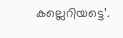കല്ലെറിയട്ടെ’.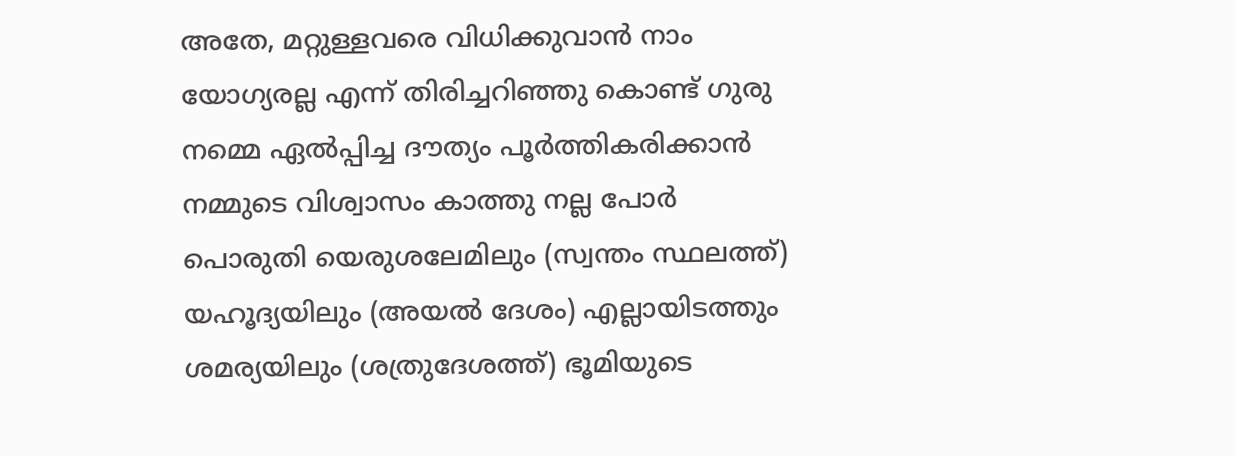അതേ, മറ്റുള്ളവരെ വിധിക്കുവാൻ നാം യോഗ്യരല്ല എന്ന് തിരിച്ചറിഞ്ഞു കൊണ്ട് ഗുരു നമ്മെ ഏൽപ്പിച്ച ദൗത്യം പൂർത്തികരിക്കാൻ നമ്മുടെ വിശ്വാസം കാത്തു നല്ല പോർ പൊരുതി യെരുശലേമിലും (സ്വന്തം സ്ഥലത്ത്) യഹൂദ്യയിലും (അയൽ ദേശം) എല്ലായിടത്തും ശമര്യയിലും (ശത്രുദേശത്ത്) ഭൂമിയുടെ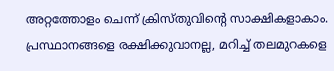അറ്റത്തോളം ചെന്ന് ക്രിസ്തുവിന്റെ സാക്ഷികളാകാം.
പ്രസ്ഥാനങ്ങളെ രക്ഷിക്കുവാനല്ല, മറിച്ച് തലമുറകളെ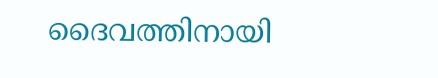ദൈവത്തിനായി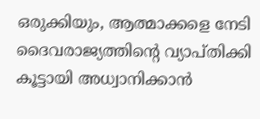ഒരുക്കിയും, ആത്മാക്കളെ നേടി ദൈവരാജ്യത്തിന്റെ വ്യാപ്തിക്കി കൂട്ടായി അധ്വാനിക്കാൻ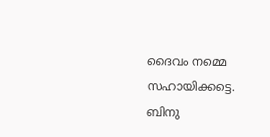ദൈവം നമ്മെ സഹായിക്കട്ടെ.
ബിനു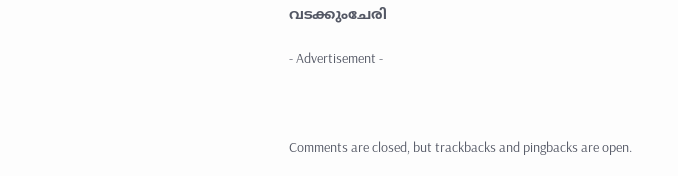വടക്കുംചേരി

- Advertisement -



Comments are closed, but trackbacks and pingbacks are open.